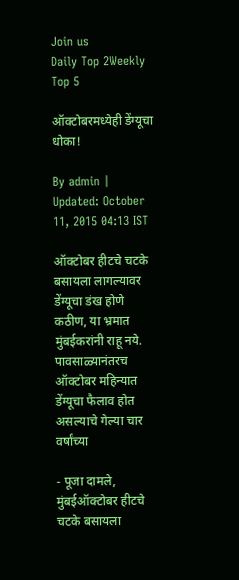Join us
Daily Top 2Weekly Top 5

ऑक्टोबरमध्येही डेंग्यूचा धोका!

By admin | Updated: October 11, 2015 04:13 IST

ऑक्टोबर हीटचे चटके बसायला लागल्यावर डेंग्यूचा डंख होणे कठीण, या भ्रमात मुंबईकरांनी राहू नये. पावसाळ्यानंतरच ऑक्टोबर महिन्यात डेंग्यूचा फैलाव होत असल्याचे गेल्या चार वर्षांच्या

- पूजा दामले, मुंबईऑक्टोबर हीटचे चटके बसायला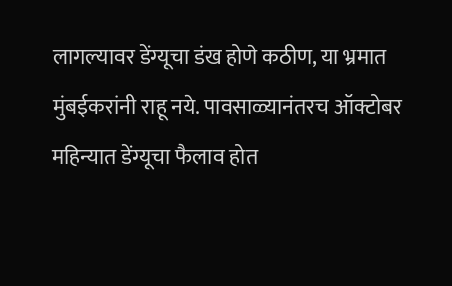लागल्यावर डेंग्यूचा डंख होणे कठीण, या भ्रमात मुंबईकरांनी राहू नये. पावसाळ्यानंतरच ऑक्टोबर महिन्यात डेंग्यूचा फैलाव होत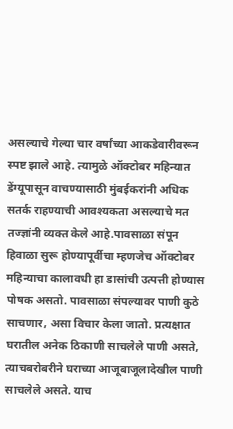असल्याचे गेल्या चार वर्षांच्या आकडेवारीवरून स्पष्ट झाले आहे. त्यामुळे ऑक्टोबर महिन्यात डेंग्यूपासून वाचण्यासाठी मुंबईकरांनी अधिक सतर्क राहण्याची आवश्यकता असल्याचे मत तज्ज्ञांनी व्यक्त केले आहे.पावसाळा संपून हिवाळा सुरू होण्यापूर्वीचा म्हणजेच ऑक्टोबर महिन्याचा कालावधी हा डासांची उत्पत्ती होण्यास पोषक असतो. पावसाळा संपल्यावर पाणी कुठे साचणार, असा विचार केला जातो. प्रत्यक्षात घरातील अनेक ठिकाणी साचलेले पाणी असते, त्याचबरोबरीने घराच्या आजूबाजूलादेखील पाणी साचलेले असते. याच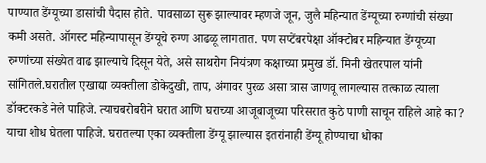पाण्यात डेंग्यूच्या डासांची पैदास होते. पावसाळा सुरू झाल्यावर म्हणजे जून, जुलै महिन्यात डेंग्यूच्या रुग्णांची संख्या कमी असते. ऑगस्ट महिन्यापासून डेंग्यूचे रुग्ण आढळू लागतात. पण सप्टेंबरपेक्षा ऑक्टोबर महिन्यात डेंग्यूच्या रुग्णांच्या संख्येत वाढ झाल्याचे दिसून येते, असे साथरोग नियंत्रण कक्षाच्या प्रमुख डॉ. मिनी खेतरपाल यांनी सांगितले.घरातील एखाद्या व्यक्तीला डोकेदुखी, ताप, अंगावर पुरळ असा त्रास जाणवू लागल्यास तत्काळ त्याला डॉक्टरकडे नेले पाहिजे. त्याचबरोबरीने घरात आणि घराच्या आजूबाजूच्या परिसरात कुठे पाणी साचून राहिले आहे का? याचा शोध घेतला पाहिजे. घरातल्या एका व्यक्तीला डेंग्यू झाल्यास इतरांनाही डेंग्यू होण्याचा धोका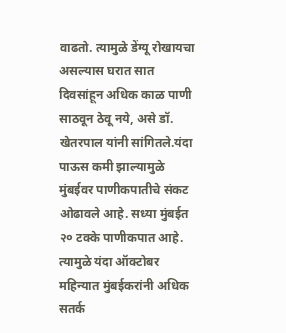वाढतो. त्यामुळे डेंग्यू रोखायचा असल्यास घरात सात दिवसांहून अधिक काळ पाणी साठवून ठेवू नये, असे डॉ. खेतरपाल यांनी सांगितले.यंदा पाऊस कमी झाल्यामुळे मुंबईवर पाणीकपातीचे संकट ओढावले आहे. सध्या मुंबईत २० टक्के पाणीकपात आहे. त्यामुळे यंदा ऑक्टोबर महिन्यात मुंबईकरांनी अधिक सतर्क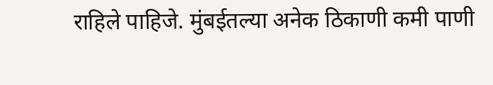राहिले पाहिजे. मुंबईतल्या अनेक ठिकाणी कमी पाणी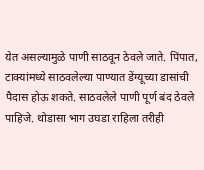येत असल्यामुळे पाणी साठवून ठेवले जाते. पिंपात, टाक्यांमध्ये साठवलेल्या पाण्यात डेंग्यूच्या डासांची पैदास होऊ शकते. साठवलेले पाणी पूर्ण बंद ठेवले पाहिजे. थोडासा भाग उघडा राहिला तरीही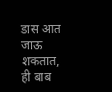डास आत जाऊ शकतात, ही बाब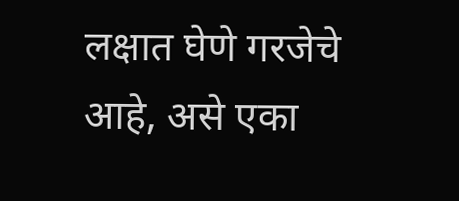लक्षात घेणे गरजेचे आहे, असे एका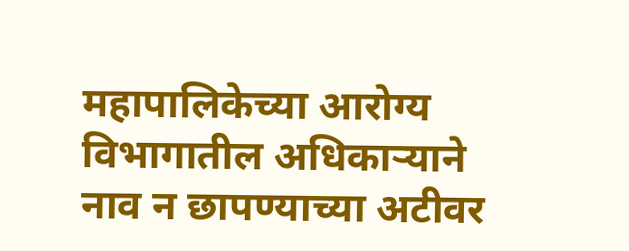महापालिकेच्या आरोग्य विभागातील अधिकाऱ्याने नाव न छापण्याच्या अटीवर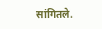सांगितले.